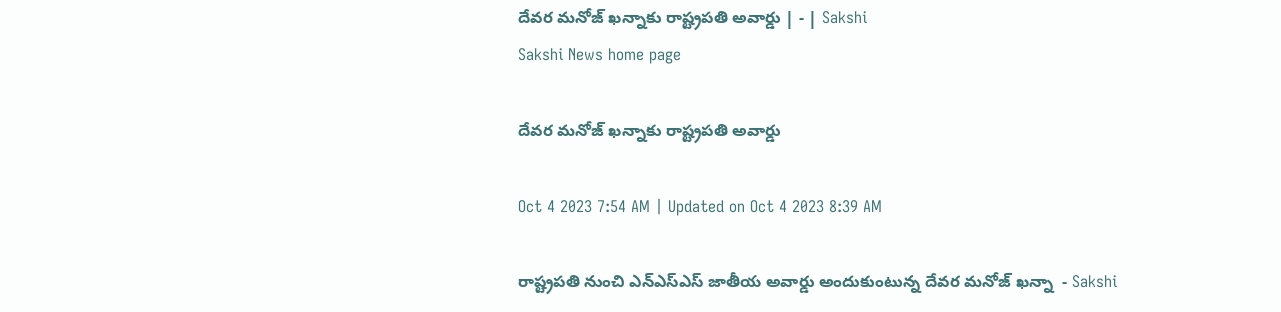దేవర మనోజ్‌ ఖన్నాకు రాష్ట్రపతి అవార్డు | - | Sakshi
Sakshi News home page

దేవర మనోజ్‌ ఖన్నాకు రాష్ట్రపతి అవార్డు

Oct 4 2023 7:54 AM | Updated on Oct 4 2023 8:39 AM

రాష్ట్రపతి నుంచి ఎన్‌ఎస్‌ఎస్‌ జాతీయ అవార్డు అందుకుంటున్న దేవర మనోజ్‌ ఖన్నా  - Sakshi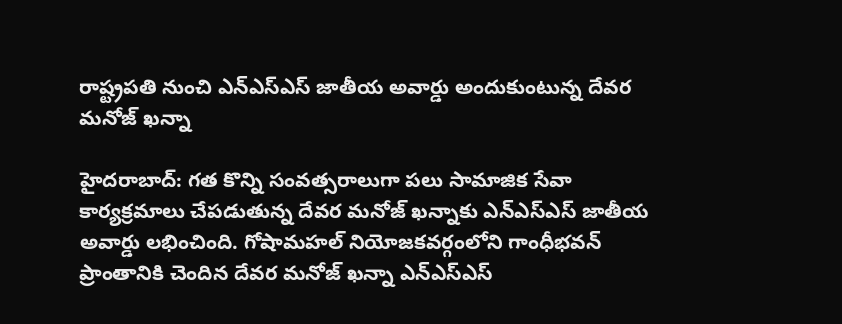రాష్ట్రపతి నుంచి ఎన్‌ఎస్‌ఎస్‌ జాతీయ అవార్డు అందుకుంటున్న దేవర మనోజ్‌ ఖన్నా

హైదరాబాద్: గత కొన్ని సంవత్సరాలుగా పలు సామాజిక సేవా కార్యక్రమాలు చేపడుతున్న దేవర మనోజ్‌ ఖన్నాకు ఎన్‌ఎస్‌ఎస్‌ జాతీయ అవార్డు లభించింది. గోషామహల్‌ నియోజకవర్గంలోని గాంధీభవన్‌ ప్రాంతానికి చెందిన దేవర మనోజ్‌ ఖన్నా ఎన్‌ఎస్‌ఎస్‌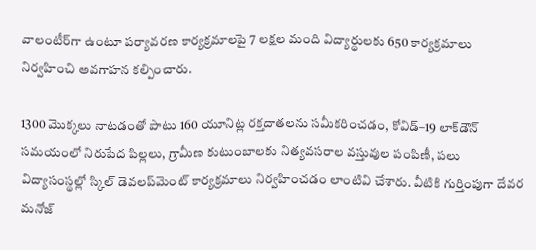వాలంటీర్‌గా ఉంటూ పర్యావరణ కార్యక్రమాలపై 7 లక్షల మంది విద్యార్థులకు 650 కార్యక్రమాలు నిర్వహించి అవగాహన కల్పించారు.

1300 మొక్కలు నాటడంతో పాటు 160 యూనిట్ల రక్తదాతలను సమీకరించడం, కోవిడ్‌–19 లాక్‌డౌన్‌ సమయంలో నిరుపేద పిల్లలు, గ్రామీణ కుటుంబాలకు నిత్యవసరాల వస్తువుల పంపిణీ, పలు విద్యాసంస్థల్లో స్కిల్‌ డెవలప్‌మెంట్‌ కార్యక్రమాలు నిర్వహించడం లాంటివి చేశారు. వీటికి గుర్తింపుగా దేవర మనోజ్‌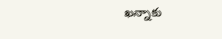ఖన్నాకు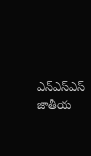ఎన్‌ఎస్‌ఎస్‌ జాతీయ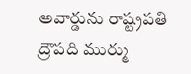అవార్డును రాష్ట్రపతి ద్రౌపది ముర్ము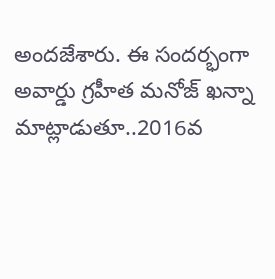అందజేశారు. ఈ సందర్భంగా అవార్డు గ్రహీత మనోజ్‌ ఖన్నా మాట్లాడుతూ..2016వ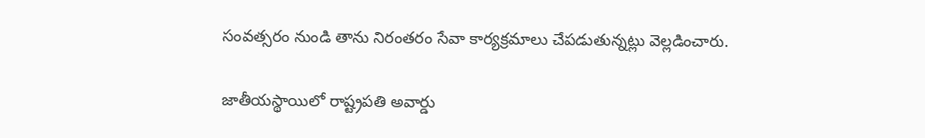సంవత్సరం నుండి తాను నిరంతరం సేవా కార్యక్రమాలు చేపడుతున్నట్లు వెల్లడించారు.

జాతీయస్థాయిలో రాష్ట్రపతి అవార్డు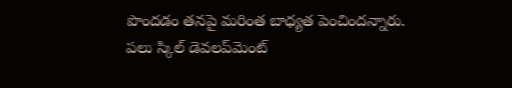పొందడం తనపై మరింత బాధ్యత పెంచిందన్నారు. పలు స్కిల్‌ డెవలప్‌మెంట్‌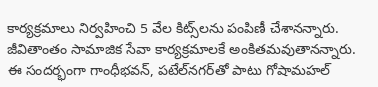కార్యక్రమాలు నిర్వహించి 5 వేల కిట్స్‌లను పంపిణీ చేశానన్నారు. జీవితాంతం సామాజిక సేవా కార్యక్రమాలకే అంకితమవుతానన్నారు. ఈ సందర్భంగా గాంధీభవన్‌, పటేల్‌నగర్‌తో పాటు గోషామహల్‌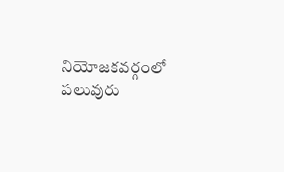నియోజకవర్గంలో పలువురు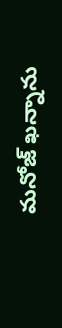మనోజ్‌ ఖన్నాను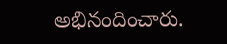అభినందించారు.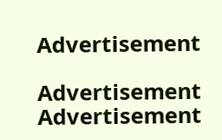Advertisement

Advertisement
Advertisement